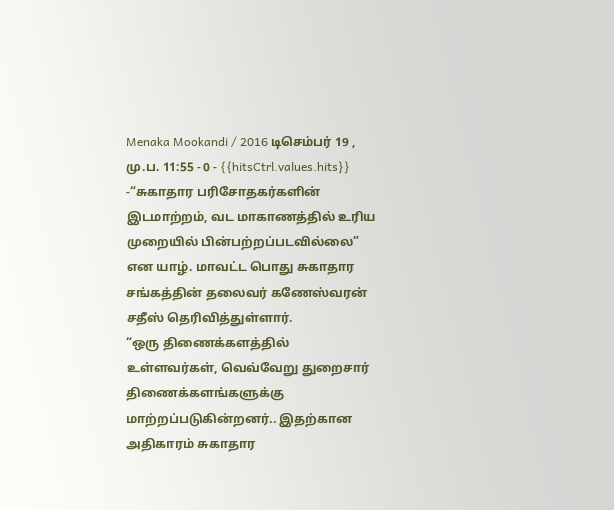Menaka Mookandi / 2016 டிசெம்பர் 19 , மு.ப. 11:55 - 0 - {{hitsCtrl.values.hits}}
-“சுகாதார பரிசோதகர்களின் இடமாற்றம், வட மாகாணத்தில் உரிய முறையில் பின்பற்றப்படவில்லை” என யாழ். மாவட்ட பொது சுகாதார சங்கத்தின் தலைவர் கணேஸ்வரன் சதீஸ் தெரிவித்துள்ளார்.
“ஒரு திணைக்களத்தில் உள்ளவர்கள், வெவ்வேறு துறைசார் திணைக்களங்களுக்கு மாற்றப்படுகின்றனர்.. இதற்கான அதிகாரம் சுகாதார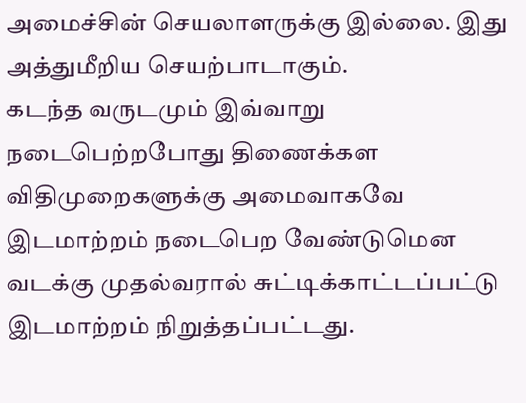அமைச்சின் செயலாளருக்கு இல்லை. இது அத்துமீறிய செயற்பாடாகும்.
கடந்த வருடமும் இவ்வாறு நடைபெற்றபோது திணைக்கள விதிமுறைகளுக்கு அமைவாகவே இடமாற்றம் நடைபெற வேண்டுமென வடக்கு முதல்வரால் சுட்டிக்காட்டப்பட்டு இடமாற்றம் நிறுத்தப்பட்டது.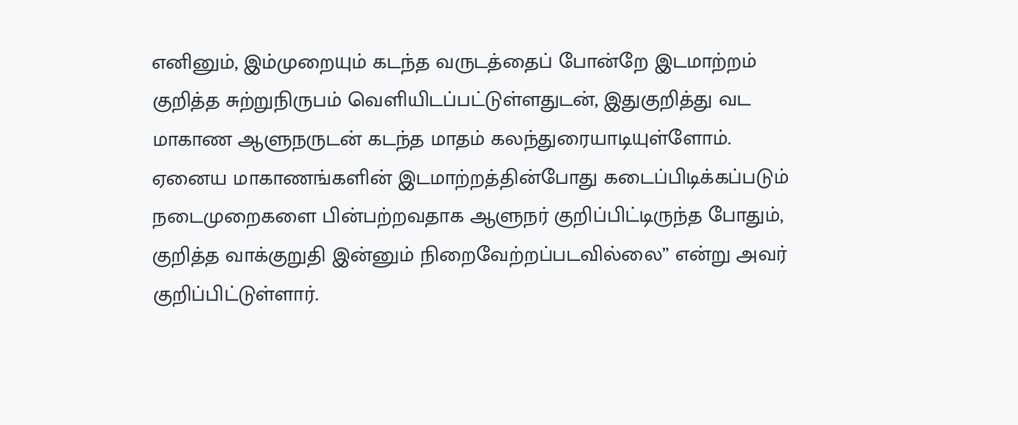எனினும், இம்முறையும் கடந்த வருடத்தைப் போன்றே இடமாற்றம் குறித்த சுற்றுநிருபம் வெளியிடப்பட்டுள்ளதுடன், இதுகுறித்து வட மாகாண ஆளுநருடன் கடந்த மாதம் கலந்துரையாடியுள்ளோம்.
ஏனைய மாகாணங்களின் இடமாற்றத்தின்போது கடைப்பிடிக்கப்படும் நடைமுறைகளை பின்பற்றவதாக ஆளுநர் குறிப்பிட்டிருந்த போதும், குறித்த வாக்குறுதி இன்னும் நிறைவேற்றப்படவில்லை” என்று அவர் குறிப்பிட்டுள்ளார்.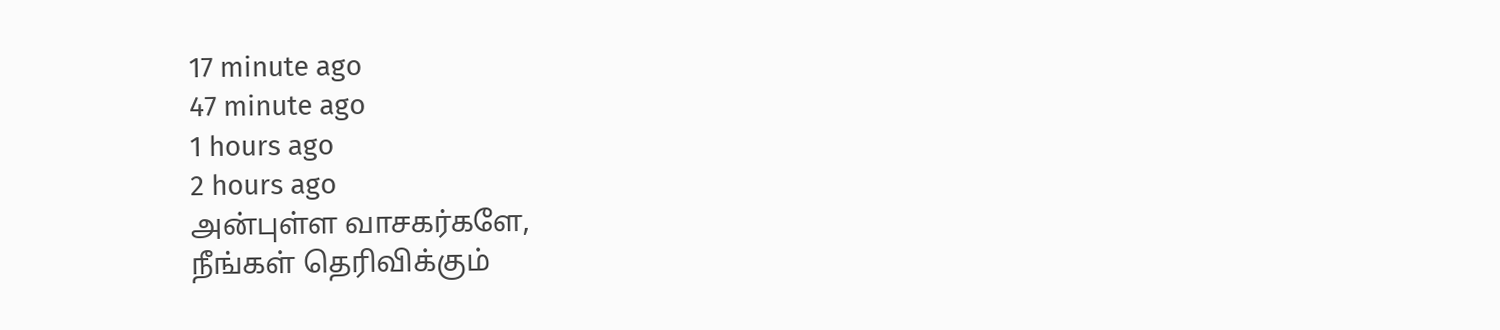17 minute ago
47 minute ago
1 hours ago
2 hours ago
அன்புள்ள வாசகர்களே,
நீங்கள் தெரிவிக்கும்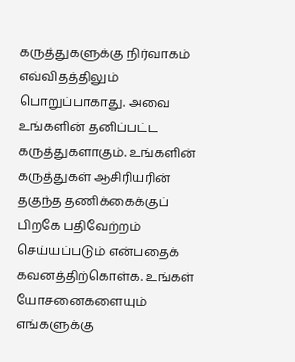கருத்துகளுக்கு நிர்வாகம் எவ்விதத்திலும் பொறுப்பாகாது. அவை உங்களின் தனிப்பட்ட கருத்துகளாகும். உங்களின் கருத்துகள் ஆசிரியரின் தகுந்த தணிக்கைக்குப் பிறகே பதிவேற்றம் செய்யப்படும் என்பதைக் கவனத்திற்கொள்க. உங்கள் யோசனைகளையும் எங்களுக்கு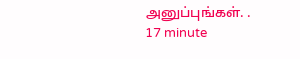அனுப்புங்கள். .
17 minute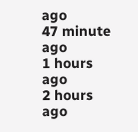ago
47 minute ago
1 hours ago
2 hours ago